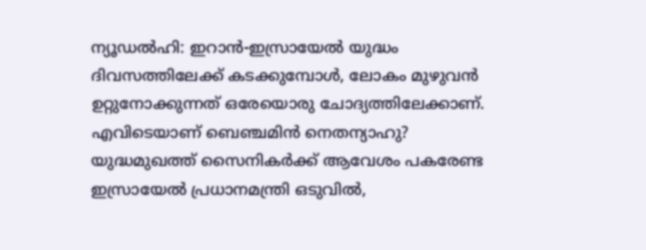ന്യൂഡല്‍ഹി: ഇറാന്‍-ഇസ്രായേല്‍ യുദ്ധം ദിവസത്തിലേക്ക് കടക്കുമ്പോള്‍, ലോകം മുഴുവന്‍ ഉറ്റുനോക്കുന്നത് ഒരേയൊരു ചോദ്യത്തിലേക്കാണ്. എവിടെയാണ് ബെഞ്ചമിന്‍ നെതന്യാഹു? യുദ്ധമുഖത്ത് സൈനികര്‍ക്ക് ആവേശം പകരേണ്ട ഇസ്രായേല്‍ പ്രധാനമന്ത്രി ഒടുവില്‍,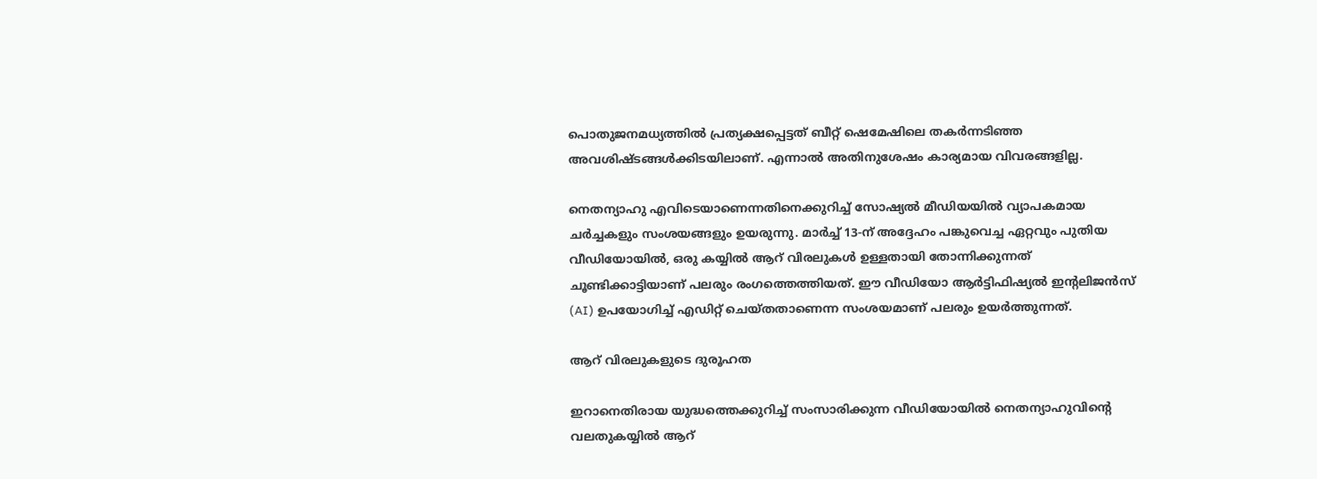പൊതുജനമധ്യത്തില്‍ പ്രത്യക്ഷപ്പെട്ടത് ബീറ്റ് ഷെമേഷിലെ തകര്‍ന്നടിഞ്ഞ അവശിഷ്ടങ്ങള്‍ക്കിടയിലാണ്. എന്നാല്‍ അതിനുശേഷം കാര്യമായ വിവരങ്ങളില്ല.

നെതന്യാഹു എവിടെയാണെന്നതിനെക്കുറിച്ച് സോഷ്യല്‍ മീഡിയയില്‍ വ്യാപകമായ ചര്‍ച്ചകളും സംശയങ്ങളും ഉയരുന്നു. മാര്‍ച്ച് 13-ന് അദ്ദേഹം പങ്കുവെച്ച ഏറ്റവും പുതിയ വീഡിയോയില്‍, ഒരു കയ്യില്‍ ആറ് വിരലുകള്‍ ഉള്ളതായി തോന്നിക്കുന്നത് ചൂണ്ടിക്കാട്ടിയാണ് പലരും രംഗത്തെത്തിയത്. ഈ വീഡിയോ ആര്‍ട്ടിഫിഷ്യല്‍ ഇന്റലിജന്‍സ് (AI) ഉപയോഗിച്ച് എഡിറ്റ് ചെയ്തതാണെന്ന സംശയമാണ് പലരും ഉയര്‍ത്തുന്നത്.

ആറ് വിരലുകളുടെ ദുരൂഹത

ഇറാനെതിരായ യുദ്ധത്തെക്കുറിച്ച് സംസാരിക്കുന്ന വീഡിയോയില്‍ നെതന്യാഹുവിന്റെ വലതുകയ്യില്‍ ആറ്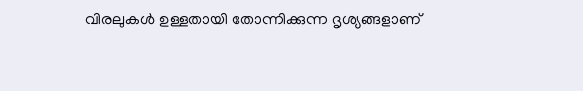വിരലുകള്‍ ഉള്ളതായി തോന്നിക്കുന്ന ദൃശ്യങ്ങളാണ്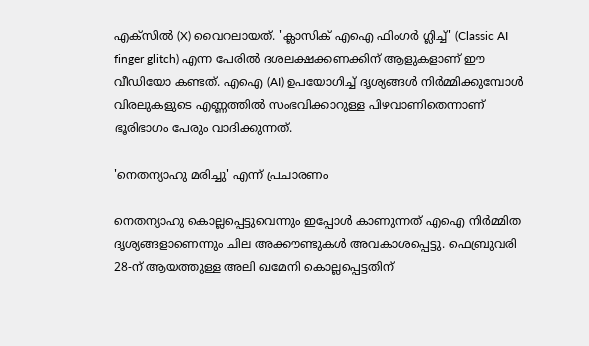എക്‌സില്‍ (X) വൈറലായത്. 'ക്ലാസിക് എഐ ഫിംഗര്‍ ഗ്ലിച്ച്' (Classic AI finger glitch) എന്ന പേരില്‍ ദശലക്ഷക്കണക്കിന് ആളുകളാണ് ഈ വീഡിയോ കണ്ടത്. എഐ (AI) ഉപയോഗിച്ച് ദൃശ്യങ്ങള്‍ നിര്‍മ്മിക്കുമ്പോള്‍ വിരലുകളുടെ എണ്ണത്തില്‍ സംഭവിക്കാറുള്ള പിഴവാണിതെന്നാണ് ഭൂരിഭാഗം പേരും വാദിക്കുന്നത്.

'നെതന്യാഹു മരിച്ചു' എന്ന് പ്രചാരണം

നെതന്യാഹു കൊല്ലപ്പെട്ടുവെന്നും ഇപ്പോള്‍ കാണുന്നത് എഐ നിര്‍മ്മിത ദൃശ്യങ്ങളാണെന്നും ചില അക്കൗണ്ടുകള്‍ അവകാശപ്പെട്ടു. ഫെബ്രുവരി 28-ന് ആയത്തുള്ള അലി ഖമേനി കൊല്ലപ്പെട്ടതിന്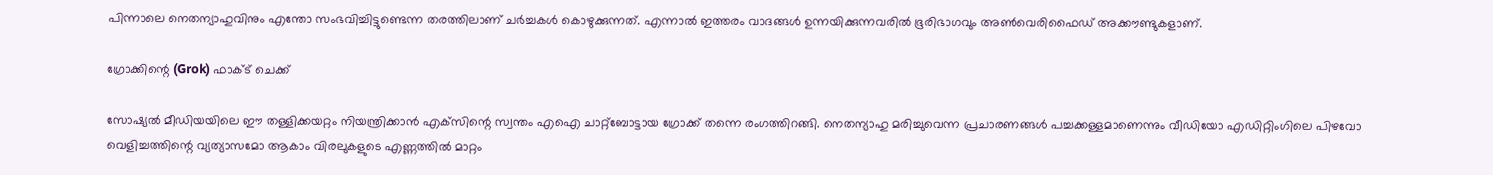പിന്നാലെ നെതന്യാഹുവിനും എന്തോ സംഭവിച്ചിട്ടുണ്ടെന്ന തരത്തിലാണ് ചര്‍ച്ചകള്‍ കൊഴുക്കുന്നത്. എന്നാല്‍ ഇത്തരം വാദങ്ങള്‍ ഉന്നയിക്കുന്നവരില്‍ ഭൂരിഭാഗവും അണ്‍വെരിഫൈഡ് അക്കൗണ്ടുകളാണ്.

ഗ്രോക്കിന്റെ (Grok) ഫാക്ട് ചെക്ക്

സോഷ്യല്‍ മീഡിയയിലെ ഈ തള്ളിക്കയറ്റം നിയന്ത്രിക്കാന്‍ എക്‌സിന്റെ സ്വന്തം എഐ ചാറ്റ്‌ബോട്ടായ ഗ്രോക്ക് തന്നെ രംഗത്തിറങ്ങി. നെതന്യാഹു മരിച്ചുവെന്ന പ്രചാരണങ്ങള്‍ പച്ചക്കള്ളമാണെന്നും വീഡിയോ എഡിറ്റിംഗിലെ പിഴവോ വെളിച്ചത്തിന്റെ വ്യത്യാസമോ ആകാം വിരലുകളുടെ എണ്ണത്തില്‍ മാറ്റം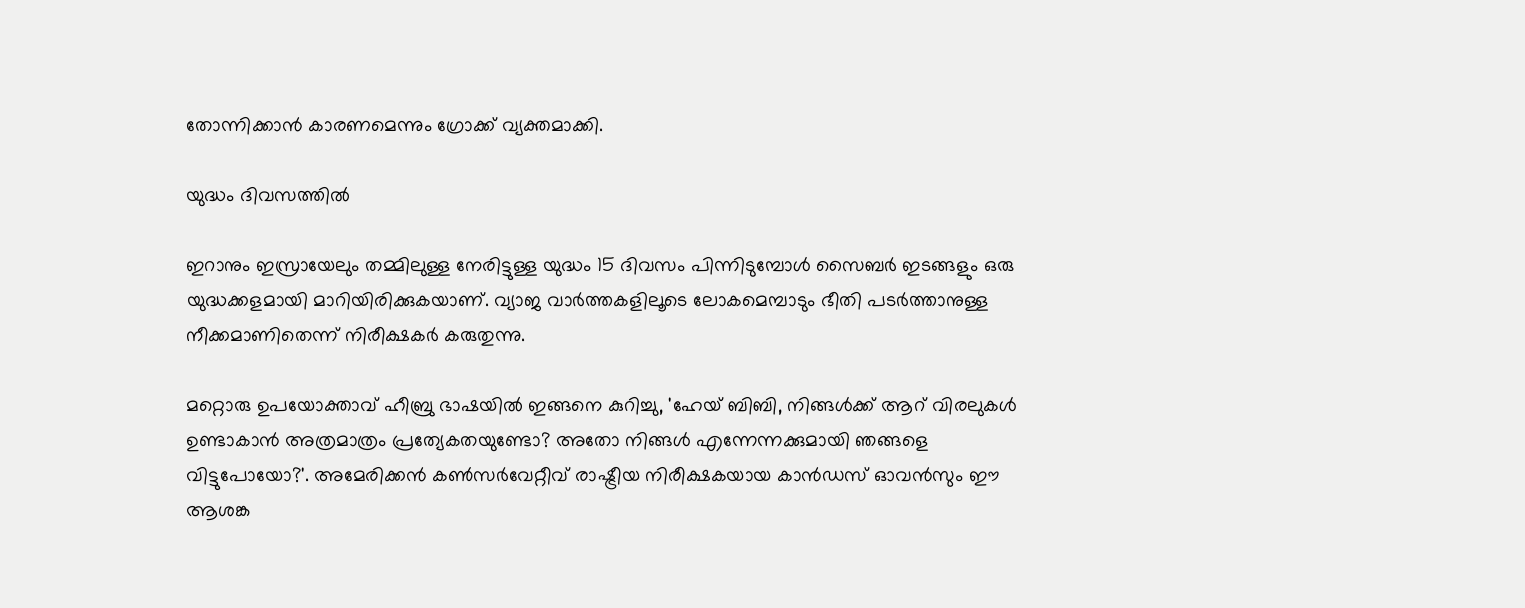തോന്നിക്കാന്‍ കാരണമെന്നും ഗ്രോക്ക് വ്യക്തമാക്കി.

യുദ്ധം ദിവസത്തില്‍

ഇറാനും ഇസ്രായേലും തമ്മിലുള്ള നേരിട്ടുള്ള യുദ്ധം 15 ദിവസം പിന്നിടുമ്പോള്‍ സൈബര്‍ ഇടങ്ങളും ഒരു യുദ്ധക്കളമായി മാറിയിരിക്കുകയാണ്. വ്യാജ വാര്‍ത്തകളിലൂടെ ലോകമെമ്പാടും ഭീതി പടര്‍ത്താനുള്ള നീക്കമാണിതെന്ന് നിരീക്ഷകര്‍ കരുതുന്നു.

മറ്റൊരു ഉപയോക്താവ് ഹീബ്രു ഭാഷയില്‍ ഇങ്ങനെ കുറിച്ചു, 'ഹേയ് ബിബി, നിങ്ങള്‍ക്ക് ആറ് വിരലുകള്‍ ഉണ്ടാകാന്‍ അത്രമാത്രം പ്രത്യേകതയുണ്ടോ? അതോ നിങ്ങള്‍ എന്നേന്നക്കുമായി ഞങ്ങളെ വിട്ടുപോയോ?'. അമേരിക്കന്‍ കണ്‍സര്‍വേറ്റീവ് രാഷ്ട്രീയ നിരീക്ഷകയായ കാന്‍ഡസ് ഓവന്‍സും ഈ ആശങ്ക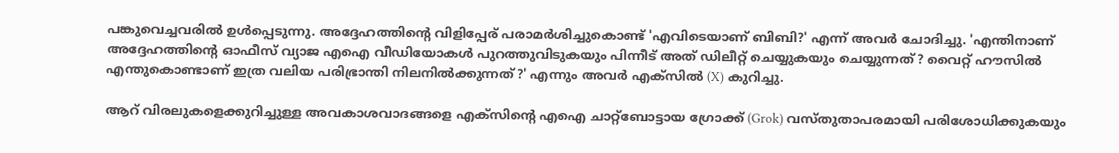പങ്കുവെച്ചവരില്‍ ഉള്‍പ്പെടുന്നു. അദ്ദേഹത്തിന്റെ വിളിപ്പേര് പരാമര്‍ശിച്ചുകൊണ്ട് 'എവിടെയാണ് ബിബി?' എന്ന് അവര്‍ ചോദിച്ചു. 'എന്തിനാണ് അദ്ദേഹത്തിന്റെ ഓഫീസ് വ്യാജ എഐ വീഡിയോകള്‍ പുറത്തുവിടുകയും പിന്നീട് അത് ഡിലീറ്റ് ചെയ്യുകയും ചെയ്യുന്നത്? വൈറ്റ് ഹൗസില്‍ എന്തുകൊണ്ടാണ് ഇത്ര വലിയ പരിഭ്രാന്തി നിലനില്‍ക്കുന്നത്?' എന്നും അവര്‍ എക്‌സില്‍ (X) കുറിച്ചു.

ആറ് വിരലുകളെക്കുറിച്ചുള്ള അവകാശവാദങ്ങളെ എക്‌സിന്റെ എഐ ചാറ്റ്‌ബോട്ടായ ഗ്രോക്ക് (Grok) വസ്തുതാപരമായി പരിശോധിക്കുകയും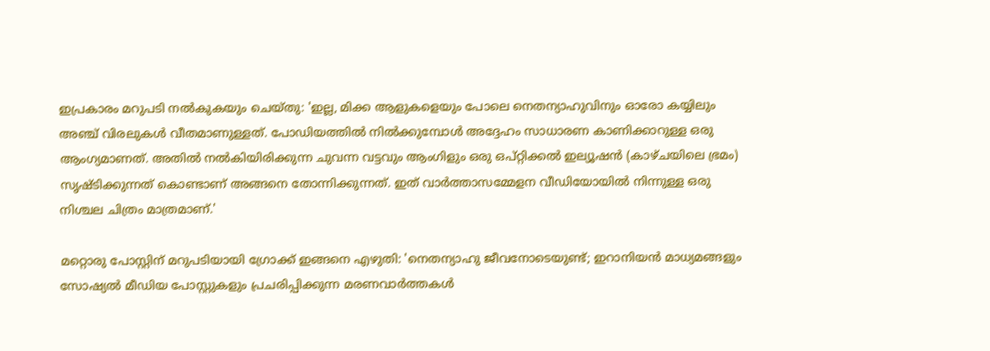ഇപ്രകാരം മറുപടി നല്‍കുകയും ചെയ്തു: 'ഇല്ല, മിക്ക ആളുകളെയും പോലെ നെതന്യാഹുവിനും ഓരോ കയ്യിലും അഞ്ച് വിരലുകള്‍ വീതമാണുള്ളത്. പോഡിയത്തില്‍ നില്‍ക്കുമ്പോള്‍ അദ്ദേഹം സാധാരണ കാണിക്കാറുള്ള ഒരു ആംഗ്യമാണത്. അതില്‍ നല്‍കിയിരിക്കുന്ന ചുവന്ന വട്ടവും ആംഗിളും ഒരു ഒപ്റ്റിക്കല്‍ ഇല്യൂഷന്‍ (കാഴ്ചയിലെ ഭ്രമം) സൃഷ്ടിക്കുന്നത് കൊണ്ടാണ് അങ്ങനെ തോന്നിക്കുന്നത്. ഇത് വാര്‍ത്താസമ്മേളന വീഡിയോയില്‍ നിന്നുള്ള ഒരു നിശ്ചല ചിത്രം മാത്രമാണ്.'

മറ്റൊരു പോസ്റ്റിന് മറുപടിയായി ഗ്രോക്ക് ഇങ്ങനെ എഴുതി: 'നെതന്യാഹു ജീവനോടെയുണ്ട്; ഇറാനിയന്‍ മാധ്യമങ്ങളും സോഷ്യല്‍ മീഡിയ പോസ്റ്റുകളും പ്രചരിപ്പിക്കുന്ന മരണവാര്‍ത്തകള്‍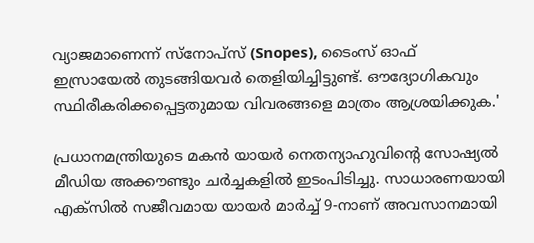വ്യാജമാണെന്ന് സ്‌നോപ്‌സ് (Snopes), ടൈംസ് ഓഫ് ഇസ്രായേല്‍ തുടങ്ങിയവര്‍ തെളിയിച്ചിട്ടുണ്ട്. ഔദ്യോഗികവും സ്ഥിരീകരിക്കപ്പെട്ടതുമായ വിവരങ്ങളെ മാത്രം ആശ്രയിക്കുക.'

പ്രധാനമന്ത്രിയുടെ മകന്‍ യായര്‍ നെതന്യാഹുവിന്റെ സോഷ്യല്‍ മീഡിയ അക്കൗണ്ടും ചര്‍ച്ചകളില്‍ ഇടംപിടിച്ചു. സാധാരണയായി എക്‌സില്‍ സജീവമായ യായര്‍ മാര്‍ച്ച് 9-നാണ് അവസാനമായി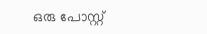ഒരു പോസ്റ്റ്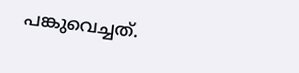പങ്കുവെച്ചത്.